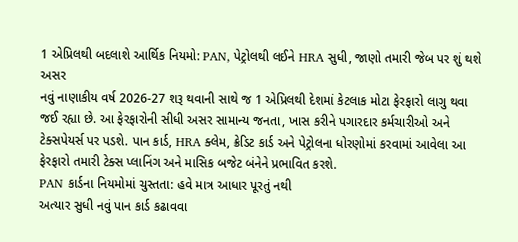1 એપ્રિલથી બદલાશે આર્થિક નિયમો: PAN, પેટ્રોલથી લઈને HRA સુધી, જાણો તમારી જેબ પર શું થશે અસર
નવું નાણાકીય વર્ષ 2026-27 શરૂ થવાની સાથે જ 1 એપ્રિલથી દેશમાં કેટલાક મોટા ફેરફારો લાગુ થવા જઈ રહ્યા છે. આ ફેરફારોની સીધી અસર સામાન્ય જનતા, ખાસ કરીને પગારદાર કર્મચારીઓ અને ટેક્સપેયર્સ પર પડશે. પાન કાર્ડ, HRA ક્લેમ, ક્રેડિટ કાર્ડ અને પેટ્રોલના ધોરણોમાં કરવામાં આવેલા આ ફેરફારો તમારી ટેક્સ પ્લાનિંગ અને માસિક બજેટ બંનેને પ્રભાવિત કરશે.
PAN કાર્ડના નિયમોમાં ચુસ્તતા: હવે માત્ર આધાર પૂરતું નથી
અત્યાર સુધી નવું પાન કાર્ડ કઢાવવા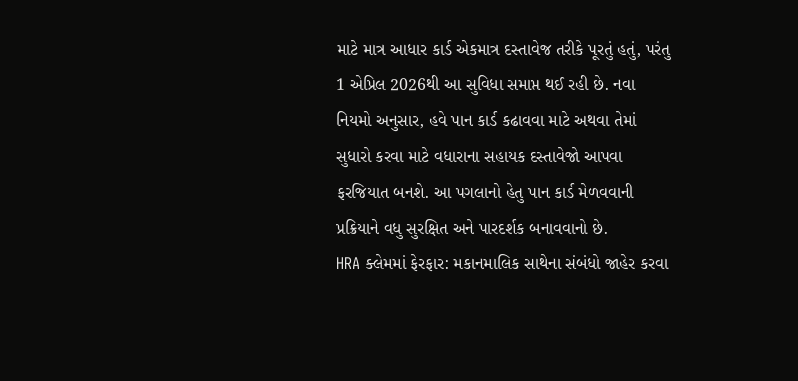માટે માત્ર આધાર કાર્ડ એકમાત્ર દસ્તાવેજ તરીકે પૂરતું હતું, પરંતુ 1 એપ્રિલ 2026થી આ સુવિધા સમાપ્ત થઈ રહી છે. નવા નિયમો અનુસાર, હવે પાન કાર્ડ કઢાવવા માટે અથવા તેમાં સુધારો કરવા માટે વધારાના સહાયક દસ્તાવેજો આપવા ફરજિયાત બનશે. આ પગલાનો હેતુ પાન કાર્ડ મેળવવાની પ્રક્રિયાને વધુ સુરક્ષિત અને પારદર્શક બનાવવાનો છે.
HRA ક્લેમમાં ફેરફાર: મકાનમાલિક સાથેના સંબંધો જાહેર કરવા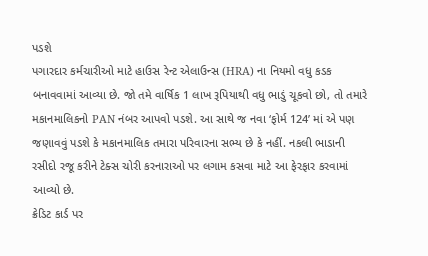પડશે
પગારદાર કર્મચારીઓ માટે હાઉસ રેન્ટ એલાઉન્સ (HRA) ના નિયમો વધુ કડક બનાવવામાં આવ્યા છે. જો તમે વાર્ષિક 1 લાખ રૂપિયાથી વધુ ભાડું ચૂકવો છો, તો તમારે મકાનમાલિકનો PAN નંબર આપવો પડશે. આ સાથે જ નવા ‘ફોર્મ 124’ માં એ પણ જણાવવું પડશે કે મકાનમાલિક તમારા પરિવારના સભ્ય છે કે નહીં. નકલી ભાડાની રસીદો રજૂ કરીને ટેક્સ ચોરી કરનારાઓ પર લગામ કસવા માટે આ ફેરફાર કરવામાં આવ્યો છે.
ક્રેડિટ કાર્ડ પર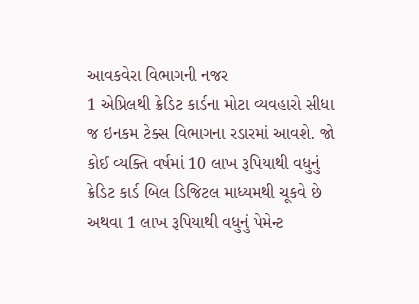આવકવેરા વિભાગની નજર
1 એપ્રિલથી ક્રેડિટ કાર્ડના મોટા વ્યવહારો સીધા જ ઇનકમ ટેક્સ વિભાગના રડારમાં આવશે. જો કોઈ વ્યક્તિ વર્ષમાં 10 લાખ રૂપિયાથી વધુનું ક્રેડિટ કાર્ડ બિલ ડિજિટલ માધ્યમથી ચૂકવે છે અથવા 1 લાખ રૂપિયાથી વધુનું પેમેન્ટ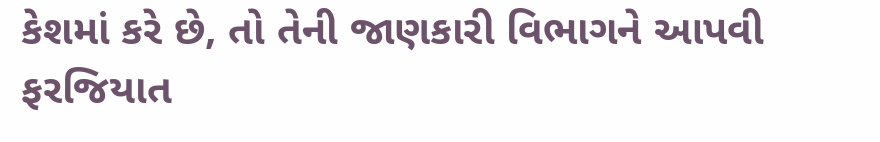કેશમાં કરે છે, તો તેની જાણકારી વિભાગને આપવી ફરજિયાત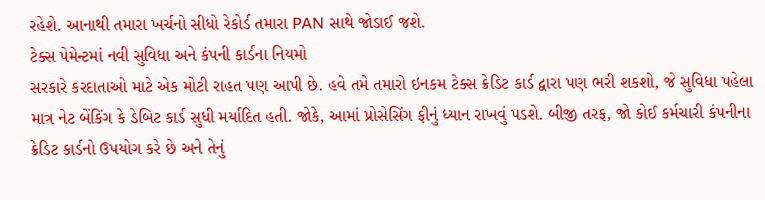રહેશે. આનાથી તમારા ખર્ચનો સીધો રેકોર્ડ તમારા PAN સાથે જોડાઈ જશે.
ટેક્સ પેમેન્ટમાં નવી સુવિધા અને કંપની કાર્ડના નિયમો
સરકારે કરદાતાઓ માટે એક મોટી રાહત પણ આપી છે. હવે તમે તમારો ઇનકમ ટેક્સ ક્રેડિટ કાર્ડ દ્વારા પણ ભરી શકશો, જે સુવિધા પહેલા માત્ર નેટ બેંકિંગ કે ડેબિટ કાર્ડ સુધી મર્યાદિત હતી. જોકે, આમાં પ્રોસેસિંગ ફીનું ધ્યાન રાખવું પડશે. બીજી તરફ, જો કોઈ કર્મચારી કંપનીના ક્રેડિટ કાર્ડનો ઉપયોગ કરે છે અને તેનું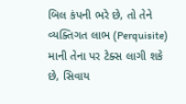બિલ કંપની ભરે છે, તો તેને વ્યક્તિગત લાભ (Perquisite) માની તેના પર ટેક્સ લાગી શકે છે, સિવાય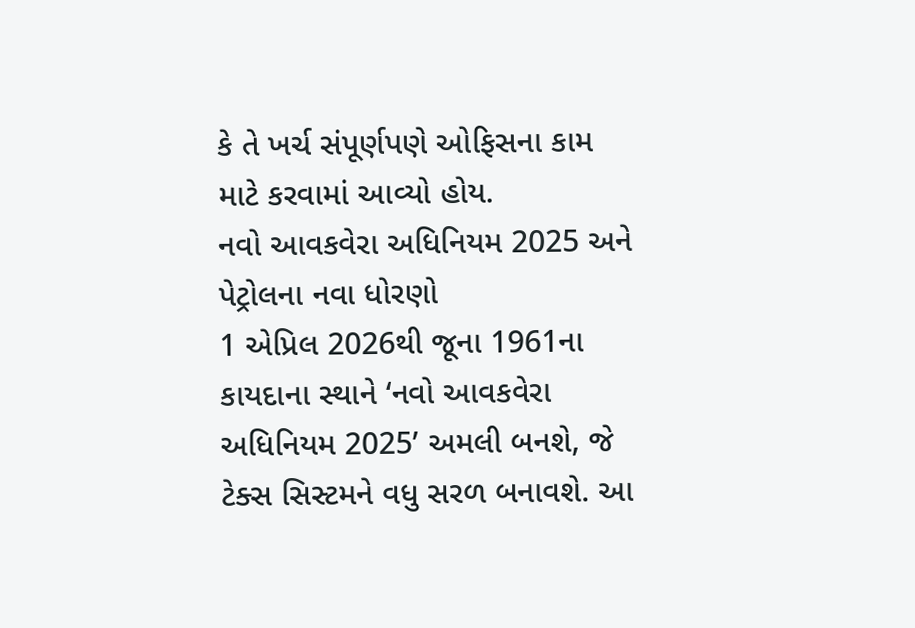કે તે ખર્ચ સંપૂર્ણપણે ઓફિસના કામ માટે કરવામાં આવ્યો હોય.
નવો આવકવેરા અધિનિયમ 2025 અને પેટ્રોલના નવા ધોરણો
1 એપ્રિલ 2026થી જૂના 1961ના કાયદાના સ્થાને ‘નવો આવકવેરા અધિનિયમ 2025’ અમલી બનશે, જે ટેક્સ સિસ્ટમને વધુ સરળ બનાવશે. આ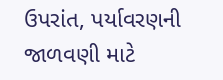ઉપરાંત, પર્યાવરણની જાળવણી માટે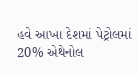હવે આખા દેશમાં પેટ્રોલમાં 20% એથેનોલ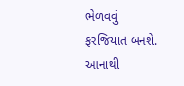ભેળવવું ફરજિયાત બનશે. આનાથી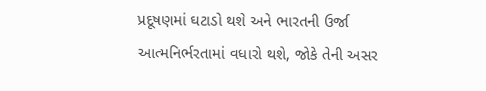પ્રદૂષણમાં ઘટાડો થશે અને ભારતની ઉર્જા આત્મનિર્ભરતામાં વધારો થશે, જોકે તેની અસર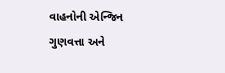વાહનોની એન્જિન ગુણવત્તા અને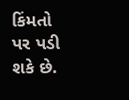કિંમતો પર પડી શકે છે.